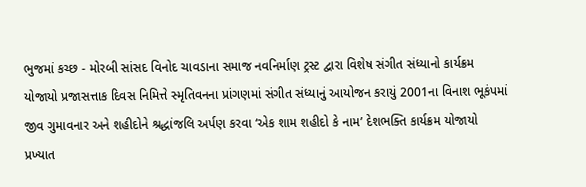ભુજમાં કચ્છ - મોરબી સાંસદ વિનોદ ચાવડાના સમાજ નવનિર્માણ ટ્રસ્ટ દ્વારા વિશેષ સંગીત સંધ્યાનો કાર્યક્રમ યોજાયો પ્રજાસત્તાક દિવસ નિમિત્તે સ્મૃતિવનના પ્રાંગણમાં સંગીત સંધ્યાનું આયોજન કરાયું 2001ના વિનાશ ભૂકંપમાં જીવ ગુમાવનાર અને શહીદોને શ્રદ્ધાંજલિ અર્પણ કરવા ‘એક શામ શહીદો કે નામ’ દેશભક્તિ કાર્યક્રમ યોજાયો પ્રખ્યાત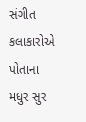સંગીત કલાકારોએ પોતાના મધુર સુર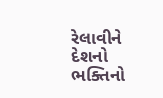રેલાવીને દેશનો ભક્તિનો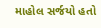માહોલ સર્જયો હતો